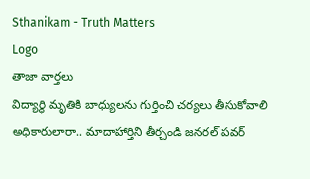Sthanikam - Truth Matters
Logo
తాజా వార్తలు
విద్యార్థి మృతికి బాధ్యులను గుర్తించి చర్యలు తీసుకోవాలి అధికారులారా.. మాదాహార్తిని తీర్చండి జనరల్ పవర్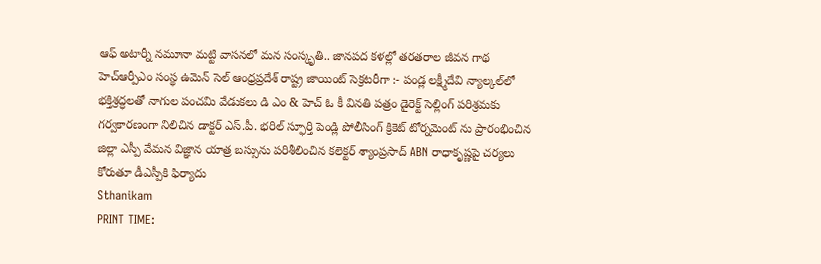ఆఫ్ అటార్నీ నమూనా మట్టి వాసనలో మన సంస్కృతి.. జానపద కళల్లో తరతరాల జీవన గాథ హెచ్ఆర్పీఎం సంస్థ ఉమెన్ సెల్ ఆంధ్రప్రదేశ్ రాష్ట్ర జాయింట్ సెక్రటరీగా :- పండ్ల లక్ష్మీదేవి న్యాల్కల్‌లో భక్తిశ్రద్ధలతో నాగుల పంచమి వేడుకలు డి ఎం & హెచ్ ఓ కీ వినతి పత్రం డైరెక్ట్ సెల్లింగ్ పరిశ్రమకు గర్వకారణంగా నిలిచిన డాక్టర్ ఎస్.పీ. భరిల్ స్ఫూర్తి పెండ్లి పోలీసింగ్ క్రికెట్ టోర్నమెంట్ ను ప్రారంభించిన జిల్లా ఎస్పీ వేమన విజ్ఞాన యాత్ర బస్సును పరిశీలించిన కలెక్టర్ శ్యాంప్రసాద్ ABN రాధాకృష్ణపై చర్యలు కోరుతూ డీఎస్పీకి ఫిర్యాదు
Sthanikam
PRINT TIME: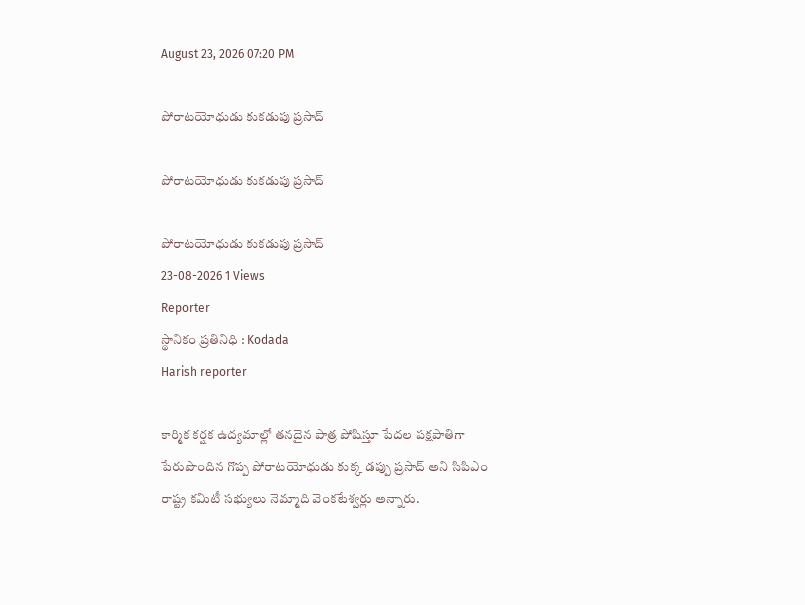August 23, 2026 07:20 PM

పోరాటయోధుడు కుకడుపు ప్రసాద్

పోరాటయోధుడు కుకడుపు ప్రసాద్

పోరాటయోధుడు కుకడుపు ప్రసాద్
23-08-2026 1 Views
Reporter
స్థానికం ప్రతినిధి : Kodada
Harish reporter

కార్మిక కర్షక ఉద్యమాల్లో తనదైన పాత్ర పోషిస్తూ పేదల పక్షపాతిగా పేరుపొందిన గొప్ప పోరాటయోధుడు కుక్క డప్పు ప్రసాద్ అని సిపిఎం రాష్ట్ర కమిటీ సభ్యులు నెమ్మాది వెంకటేశ్వర్లు అన్నారు.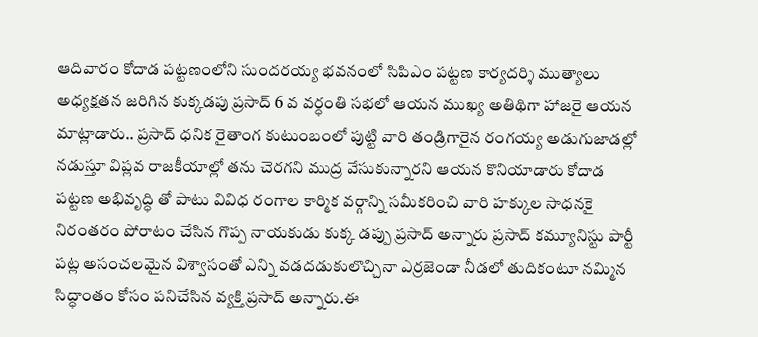ఆదివారం కోదాడ పట్టణంలోని సుందరయ్య భవనంలో సిపిఎం పట్టణ కార్యదర్శి ముత్యాలు అధ్యక్షతన జరిగిన కుక్కడపు ప్రసాద్ 6 వ వర్ధంతి సభలో ఆయన ముఖ్య అతిథిగా హాజరై ఆయన మాట్లాడారు.. ప్రసాద్ ధనిక రైతాంగ కుటుంబంలో పుట్టి వారి తండ్రిగారైన రంగయ్య అడుగుజాడల్లో నడుస్తూ విప్లవ రాజకీయాల్లో తను చెరగని ముద్ర వేసుకున్నారని ఆయన కొనియాడారు కోదాడ పట్టణ అభివృద్ధి తో పాటు వివిధ రంగాల కార్మిక వర్గాన్ని సమీకరించి వారి హక్కుల సాధనకై నిరంతరం పోరాటం చేసిన గొప్ప నాయకుడు కుక్క డప్పు ప్రసాద్ అన్నారు ప్రసాద్ కమ్యూనిస్టు పార్టీ పట్ల అసంచలమైన విశ్వాసంతో ఎన్ని వడదడుకులొచ్చినా ఎర్రజెండా నీడలో తుదికంటూ నమ్మిన సిద్ధాంతం కోసం పనిచేసిన వ్యక్తి ప్రసాద్ అన్నారు.ఈ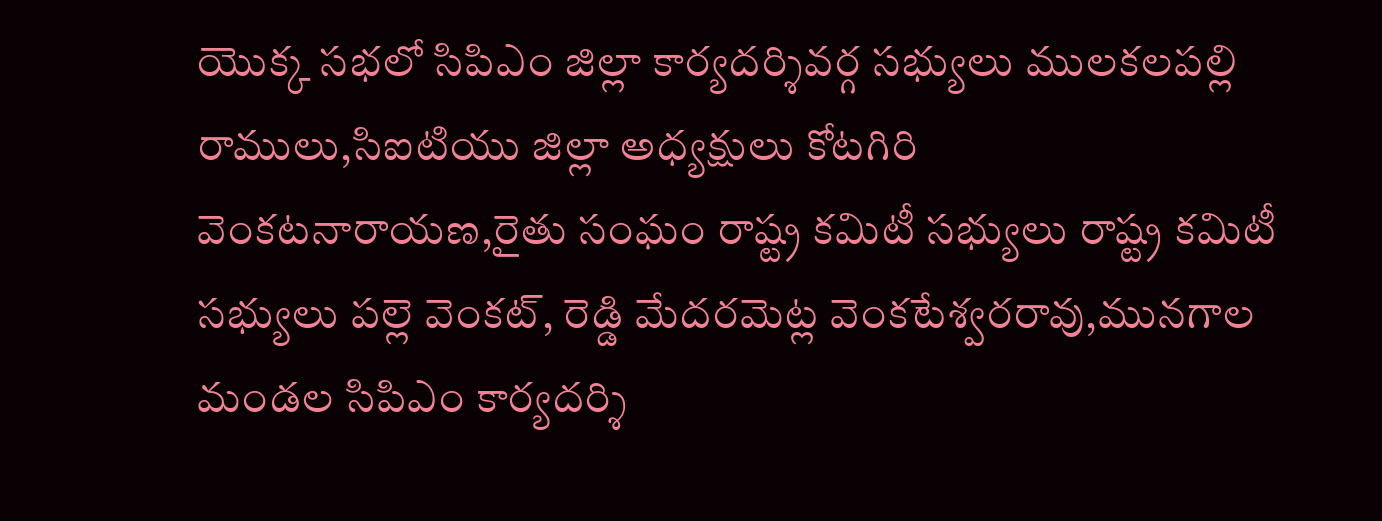యొక్క సభలో సిపిఎం జిల్లా కార్యదర్శివర్గ సభ్యులు ములకలపల్లి రాములు,సిఐటియు జిల్లా అధ్యక్షులు కోటగిరి వెంకటనారాయణ,రైతు సంఘం రాష్ట్ర కమిటీ సభ్యులు రాష్ట్ర కమిటీ సభ్యులు పల్లె వెంకట్, రెడ్డి మేదరమెట్ల వెంకటేశ్వరరావు,మునగాల మండల సిపిఎం కార్యదర్శి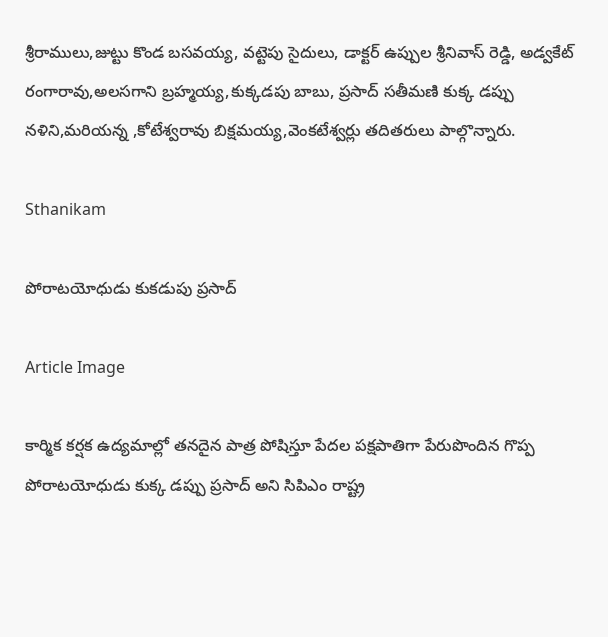శ్రీరాములు,జుట్టు కొండ బసవయ్య, వట్టెపు సైదులు, డాక్టర్ ఉప్పుల శ్రీనివాస్ రెడ్డి, అడ్వకేట్ రంగారావు,అలసగాని బ్రహ్మయ్య,కుక్కడపు బాబు, ప్రసాద్ సతీమణి కుక్క డప్పు నళిని,మరియన్న ,కోటేశ్వరావు బిక్షమయ్య,వెంకటేశ్వర్లు తదితరులు పాల్గొన్నారు.

Sthanikam

పోరాటయోధుడు కుకడుపు ప్రసాద్

Article Image

కార్మిక కర్షక ఉద్యమాల్లో తనదైన పాత్ర పోషిస్తూ పేదల పక్షపాతిగా పేరుపొందిన గొప్ప పోరాటయోధుడు కుక్క డప్పు ప్రసాద్ అని సిపిఎం రాష్ట్ర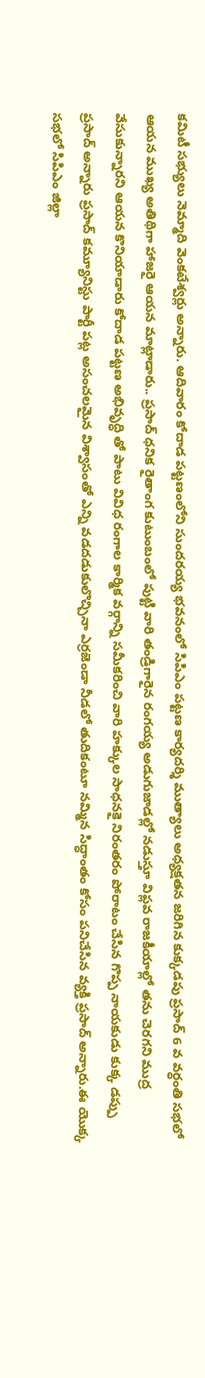కమిటీ సభ్యులు నెమ్మాది వెంకటేశ్వర్లు అన్నారు. ఆదివారం కోదాడ పట్టణంలోని సుందరయ్య భవనంలో సిపిఎం పట్టణ కార్యదర్శి ముత్యాలు అధ్యక్షతన జరిగిన కుక్కడపు ప్రసాద్ 6 వ వర్ధంతి సభలో ఆయన ముఖ్య అతిథిగా హాజరై ఆయన మాట్లాడారు.. ప్రసాద్ ధనిక రైతాంగ కుటుంబంలో పుట్టి వారి తండ్రిగారైన రంగయ్య అడుగుజాడల్లో నడుస్తూ విప్లవ రాజకీయాల్లో తను చెరగని ముద్ర వేసుకున్నారని ఆయన కొనియాడారు కోదాడ పట్టణ అభివృద్ధి తో పాటు వివిధ రంగాల కార్మిక వర్గాన్ని సమీకరించి వారి హక్కుల సాధనకై నిరంతరం పోరాటం చేసిన గొప్ప నాయకుడు కుక్క డప్పు ప్రసాద్ అన్నారు ప్రసాద్ కమ్యూనిస్టు పార్టీ పట్ల అసంచలమైన విశ్వాసంతో ఎన్ని వడదడుకులొచ్చినా ఎర్రజెండా నీడలో తుదికంటూ నమ్మిన సిద్ధాంతం కోసం పనిచేసిన వ్యక్తి ప్రసాద్ అన్నారు.ఈ యొక్క సభలో సిపిఎం జిల్లా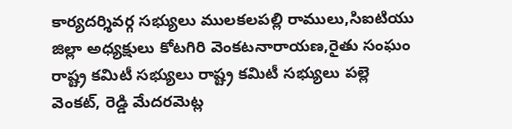కార్యదర్శివర్గ సభ్యులు ములకలపల్లి రాములు,సిఐటియు జిల్లా అధ్యక్షులు కోటగిరి వెంకటనారాయణ,రైతు సంఘం రాష్ట్ర కమిటీ సభ్యులు రాష్ట్ర కమిటీ సభ్యులు పల్లె వెంకట్, రెడ్డి మేదరమెట్ల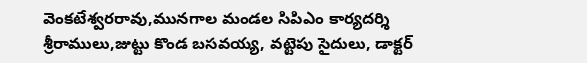వెంకటేశ్వరరావు,మునగాల మండల సిపిఎం కార్యదర్శి శ్రీరాములు,జుట్టు కొండ బసవయ్య, వట్టెపు సైదులు, డాక్టర్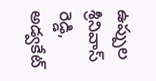ఉప్పుల శ్రీనివాస్ రెడ్డి, అడ్వకేట్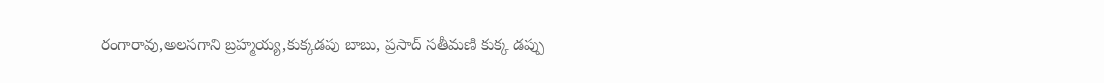రంగారావు,అలసగాని బ్రహ్మయ్య,కుక్కడపు బాబు, ప్రసాద్ సతీమణి కుక్క డప్పు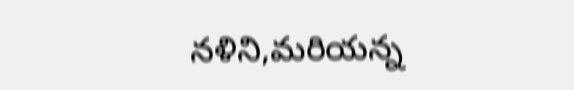నళిని,మరియన్న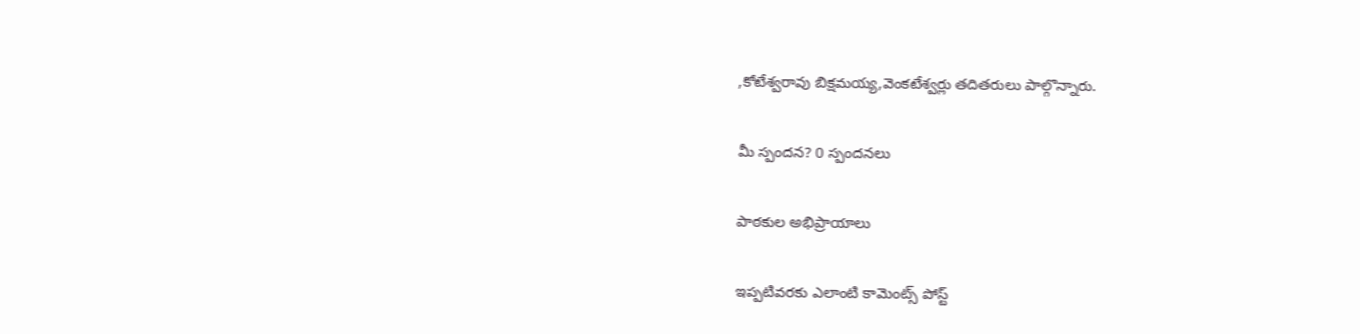,కోటేశ్వరావు బిక్షమయ్య,వెంకటేశ్వర్లు తదితరులు పాల్గొన్నారు.

మీ స్పందన? 0 స్పందనలు

పాఠకుల అభిప్రాయాలు

ఇప్పటివరకు ఎలాంటి కామెంట్స్ పోస్ట్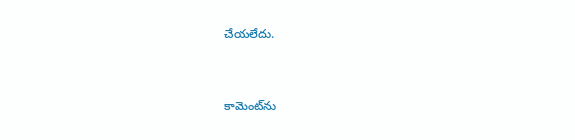చేయలేదు.


కామెంట్‌ను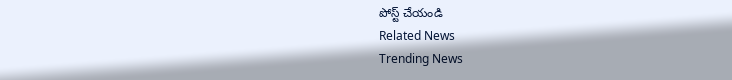పోస్ట్ చేయండి
Related News
Trending News